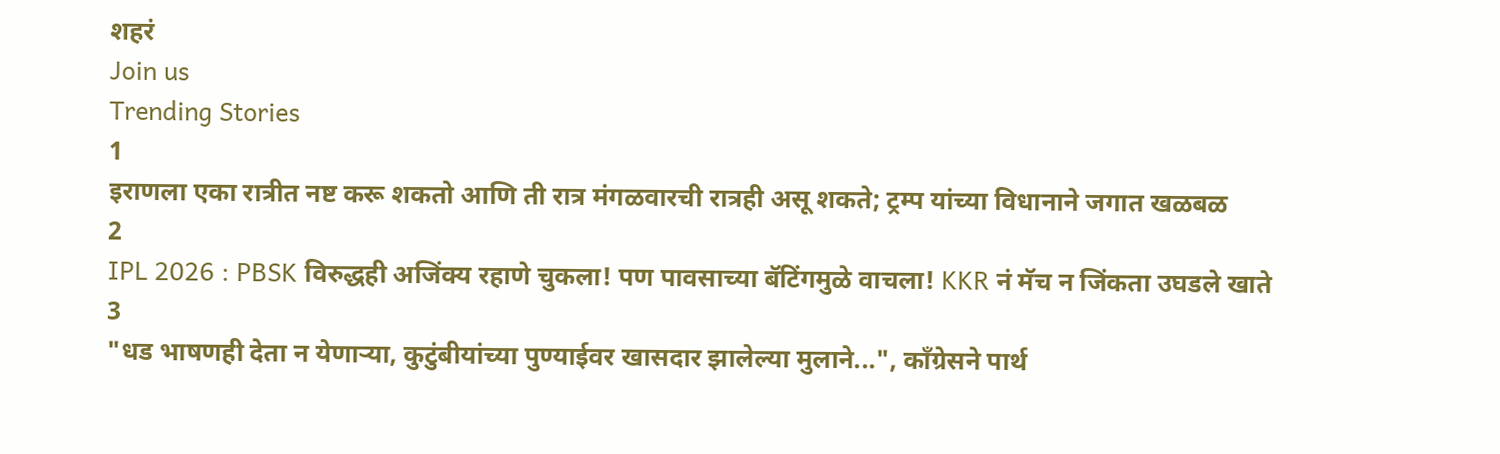शहरं
Join us
Trending Stories
1
इराणला एका रात्रीत नष्ट करू शकतो आणि ती रात्र मंगळवारची रात्रही असू शकते; ट्रम्प यांच्या विधानाने जगात खळबळ
2
IPL 2026 : PBSK विरुद्धही अजिंक्य रहाणे चुकला! पण पावसाच्या बॅटिंगमुळे वाचला! KKR नं मॅच न जिंकता उघडले खाते
3
"धड भाषणही देता न येणाऱ्या, कुटुंबीयांच्या पुण्याईवर खासदार झालेल्या मुलाने...", काँग्रेसने पार्थ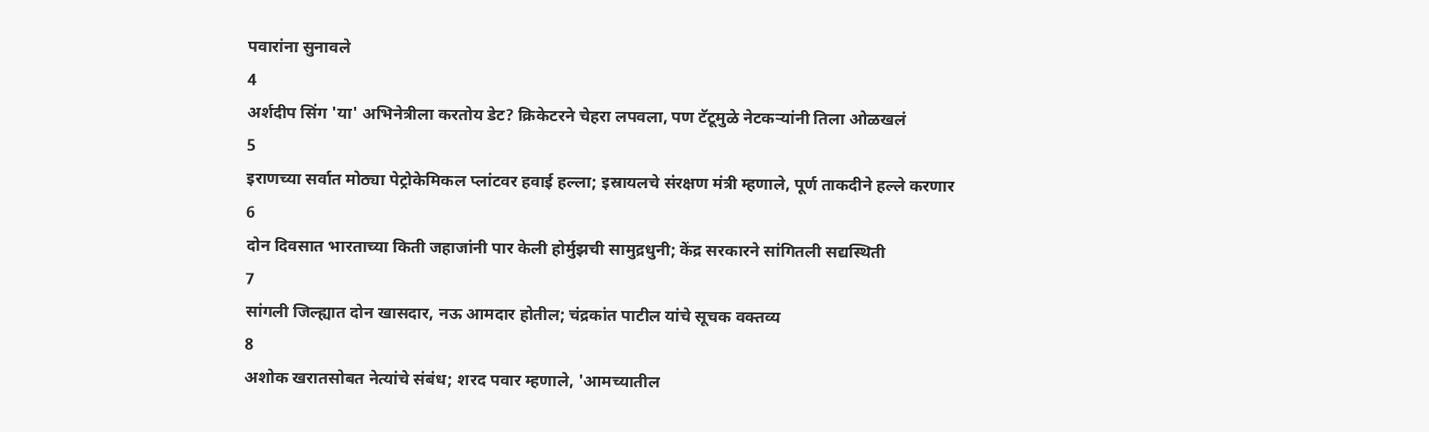पवारांना सुनावले
4
अर्शदीप सिंग 'या' अभिनेत्रीला करतोय डेट? क्रिकेटरने चेहरा लपवला, पण टॅटूमुळे नेटकऱ्यांनी तिला ओळखलं
5
इराणच्या सर्वात मोठ्या पेट्रोकेमिकल प्लांटवर हवाई हल्ला; इस्रायलचे संरक्षण मंत्री म्हणाले, पूर्ण ताकदीने हल्ले करणार
6
दोन दिवसात भारताच्या किती जहाजांनी पार केली होर्मुझची सामुद्रधुनी; केंद्र सरकारने सांगितली सद्यस्थिती
7
सांगली जिल्ह्यात दोन खासदार, नऊ आमदार होतील; चंद्रकांत पाटील यांचे सूचक वक्तव्य
8
अशोक खरातसोबत नेत्यांचे संबंध; शरद पवार म्हणाले, 'आमच्यातील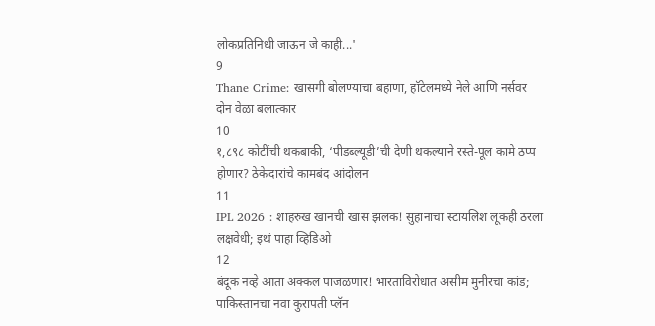लोकप्रतिनिधी जाऊन जे काही...'
9
Thane Crime: खासगी बोलण्याचा बहाणा, हॉटेलमध्ये नेले आणि नर्सवर दोन वेळा बलात्कार
10
१,८९८ कोटींची थकबाकी, ‘पीडब्ल्यूडी’ची देणी थकल्याने रस्ते-पूल कामे ठप्प होणार? ठेकेदारांचे कामबंद आंदोलन
11
IPL 2026 : शाहरुख खानची खास झलक! सुहानाचा स्टायलिश लूकही ठरला लक्षवेधी; इथं पाहा व्हिडिओ
12
बंदूक नव्हे आता अक्कल पाजळणार! भारताविरोधात असीम मुनीरचा कांड; पाकिस्तानचा नवा कुरापती प्लॅन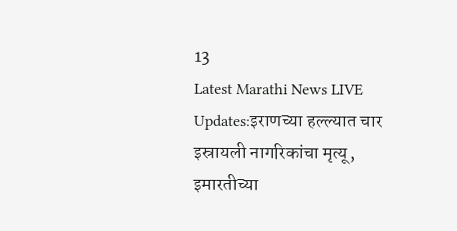13
Latest Marathi News LIVE Updates:इराणच्या हल्ल्यात चार इस्रायली नागरिकांचा मृत्यू, इमारतीच्या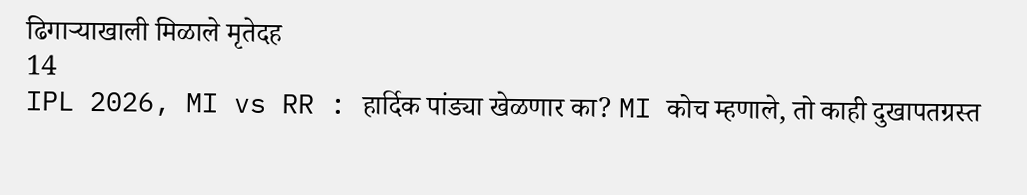ढिगाऱ्याखाली मिळाले मृतेदह
14
IPL 2026, MI vs RR : हार्दिक पांड्या खेळणार का? MI कोच म्हणाले, तो काही दुखापतग्रस्त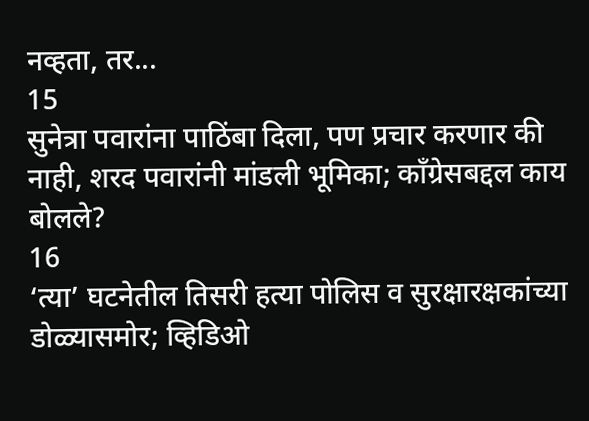नव्हता, तर...
15
सुनेत्रा पवारांना पाठिंबा दिला, पण प्रचार करणार की नाही, शरद पवारांनी मांडली भूमिका; काँग्रेसबद्दल काय बोलले?
16
‘त्या’ घटनेतील तिसरी हत्या पोलिस व सुरक्षारक्षकांच्या डोळ्यासमोर; व्हिडिओ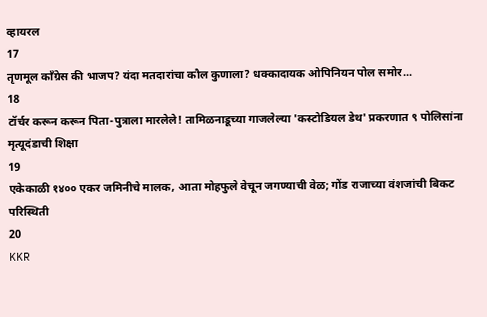व्हायरल
17
तृणमूल काँग्रेस की भाजप? यंदा मतदारांचा कौल कुणाला? धक्कादायक ओपिनियन पोल समोर...
18
टॉर्चर करून करून पिता-पुत्राला मारलेले! तामिळनाडूच्या गाजलेल्या 'कस्टोडियल डेथ' प्रकरणात ९ पोलिसांना मृत्यूदंडाची शिक्षा
19
एकेकाळी १४०० एकर जमिनीचे मालक, आता मोहफुले वेचून जगण्याची वेळ; गोंड राजाच्या वंशजांची बिकट परिस्थिती
20
KKR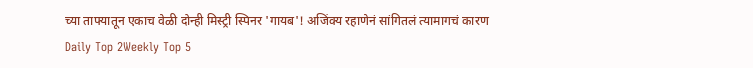च्या ताफ्यातून एकाच वेळी दोन्ही मिस्ट्री स्पिनर 'गायब'! अजिंक्य रहाणेनं सांगितलं त्यामागचं कारण
Daily Top 2Weekly Top 5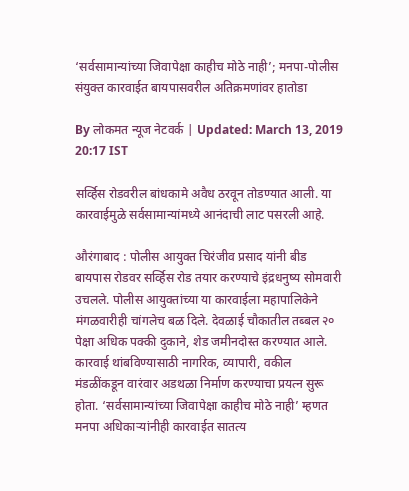‘सर्वसामान्यांच्या जिवापेक्षा काहीच मोठे नाही’; मनपा-पोलीस संयुक्त कारवाईत बायपासवरील अतिक्रमणांवर हातोडा

By लोकमत न्यूज नेटवर्क | Updated: March 13, 2019 20:17 IST

सर्व्हिस रोडवरील बांधकामे अवैध ठरवून तोडण्यात आली. या कारवाईमुळे सर्वसामान्यांमध्ये आनंदाची लाट पसरली आहे.

औरंगाबाद : पोलीस आयुक्त चिरंजीव प्रसाद यांनी बीड बायपास रोडवर सर्व्हिस रोड तयार करण्याचे इंद्रधनुष्य सोमवारी उचलले. पोलीस आयुक्तांच्या या कारवाईला महापालिकेने मंगळवारीही चांगलेच बळ दिले. देवळाई चौकातील तब्बल २० पेक्षा अधिक पक्की दुकाने, शेड जमीनदोस्त करण्यात आले. कारवाई थांबविण्यासाठी नागरिक, व्यापारी, वकील मंडळींकडून वारंवार अडथळा निर्माण करण्याचा प्रयत्न सुरू होता. ‘सर्वसामान्यांच्या जिवापेक्षा काहीच मोठे नाही’ म्हणत मनपा अधिकाऱ्यांनीही कारवाईत सातत्य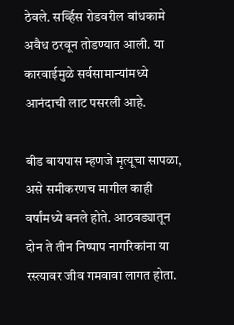ठेवले. सर्व्हिस रोडवरील बांधकामे अवैध ठरवून तोडण्यात आली. या कारवाईमुळे सर्वसामान्यांमध्ये आनंदाची लाट पसरली आहे.

बीड बायपास म्हणजे मृत्यूचा सापळा, असे समीकरणच मागील काही वर्षांमध्ये बनले होते. आठवड्यातून दोन ते तीन निष्पाप नागरिकांना या रस्त्यावर जीव गमवावा लागत होता.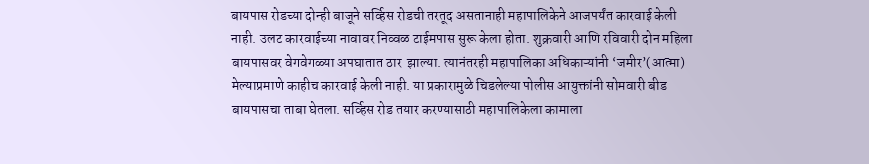बायपास रोडच्या दोन्ही बाजूने सर्व्हिस रोडची तरतूद असतानाही महापालिकेने आजपर्यंत कारवाई केली नाही. उलट कारवाईच्या नावावर निव्वळ टाईमपास सुरू केला होता. शुक्रवारी आणि रविवारी दोन महिला बायपासवर वेगवेगळ्या अपघातात ठार  झाल्या. त्यानंतरही महापालिका अधिकाऱ्यांनी ‘जमीर’(आत्मा) मेल्याप्रमाणे काहीच कारवाई केली नाही. या प्रकारामुळे चिडलेल्या पोलीस आयुक्तांनी सोमवारी बीड बायपासचा ताबा घेतला. सर्व्हिस रोड तयार करण्यासाठी महापालिकेला कामाला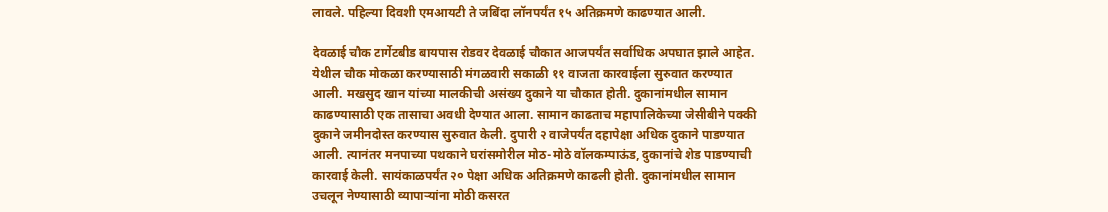लावले. पहिल्या दिवशी एमआयटी ते जबिंदा लॉनपर्यंत १५ अतिक्रमणे काढण्यात आली.

देवळाई चौक टार्गेटबीड बायपास रोडवर देवळाई चौकात आजपर्यंत सर्वाधिक अपघात झाले आहेत. येथील चौक मोकळा करण्यासाठी मंगळवारी सकाळी ११ वाजता कारवाईला सुरुवात करण्यात आली. मखसुद खान यांच्या मालकीची असंख्य दुकाने या चौकात होती. दुकानांमधील सामान काढण्यासाठी एक तासाचा अवधी देण्यात आला. सामान काढताच महापालिकेच्या जेसीबीने पक्की दुकाने जमीनदोस्त करण्यास सुरुवात केली. दुपारी २ वाजेपर्यंत दहापेक्षा अधिक दुकाने पाडण्यात आली. त्यानंतर मनपाच्या पथकाने घरांसमोरील मोठ-मोठे वॉलकम्पाऊंड, दुकानांचे शेड पाडण्याची कारवाई केली. सायंकाळपर्यंत २० पेक्षा अधिक अतिक्रमणे काढली होती. दुकानांमधील सामान उचलून नेण्यासाठी व्यापाऱ्यांना मोठी कसरत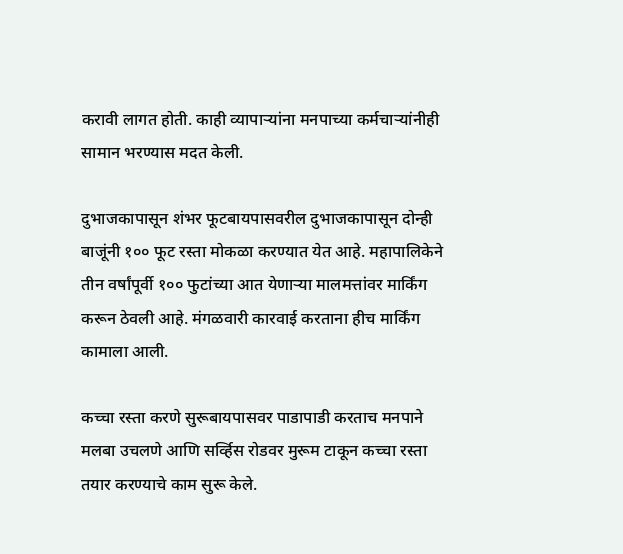करावी लागत होती. काही व्यापाऱ्यांना मनपाच्या कर्मचाऱ्यांनीही सामान भरण्यास मदत केली.

दुभाजकापासून शंभर फूटबायपासवरील दुभाजकापासून दोन्ही बाजूंनी १०० फूट रस्ता मोकळा करण्यात येत आहे. महापालिकेने तीन वर्षांपूर्वी १०० फुटांच्या आत येणाऱ्या मालमत्तांवर मार्किंग करून ठेवली आहे. मंगळवारी कारवाई करताना हीच मार्किंग कामाला आली.

कच्चा रस्ता करणे सुरूबायपासवर पाडापाडी करताच मनपाने मलबा उचलणे आणि सर्व्हिस रोडवर मुरूम टाकून कच्चा रस्ता तयार करण्याचे काम सुरू केले.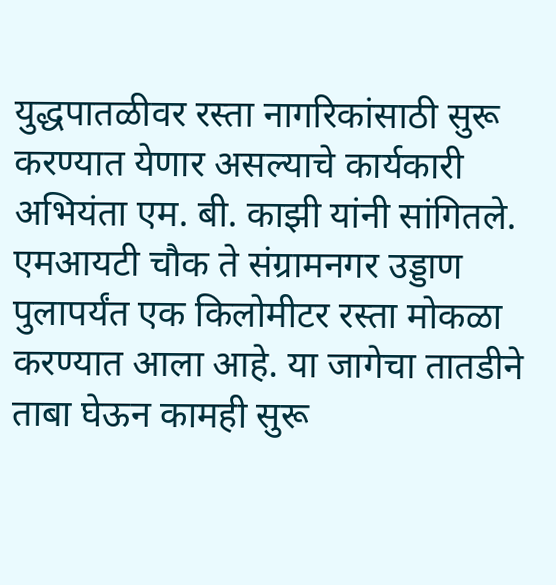युद्धपातळीवर रस्ता नागरिकांसाठी सुरू करण्यात येणार असल्याचे कार्यकारी अभियंता एम. बी. काझी यांनी सांगितले.  एमआयटी चौक ते संग्रामनगर उड्डाण पुलापर्यंत एक किलोमीटर रस्ता मोकळा करण्यात आला आहे. या जागेचा तातडीने ताबा घेऊन कामही सुरू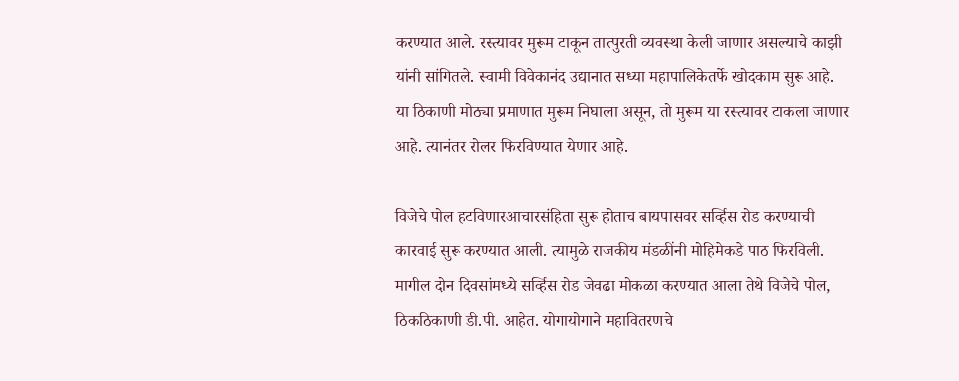करण्यात आले. रस्त्यावर मुरूम टाकून तात्पुरती व्यवस्था केली जाणार असल्याचे काझी यांनी सांगितले. स्वामी विवेकानंद उद्यानात सध्या महापालिकेतर्फे खोदकाम सुरू आहे. या ठिकाणी मोठ्या प्रमाणात मुरूम निघाला असून, तो मुरूम या रस्त्यावर टाकला जाणार आहे. त्यानंतर रोलर फिरविण्यात येणार आहे.

विजेचे पोल हटविणारआचारसंहिता सुरू होताच बायपासवर सर्व्हिस रोड करण्याची कारवाई सुरू करण्यात आली. त्यामुळे राजकीय मंडळींनी मोहिमेकडे पाठ फिरविली. मागील दोन दिवसांमध्ये सर्व्हिस रोड जेवढा मोकळा करण्यात आला तेथे विजेचे पोल, ठिकठिकाणी डी.पी. आहेत. योगायोगाने महावितरणचे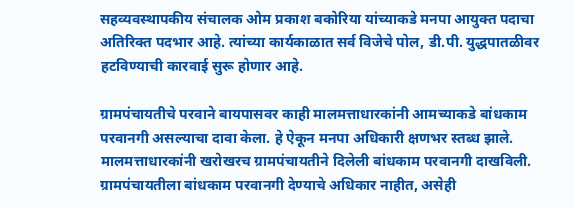सहव्यवस्थापकीय संचालक ओम प्रकाश बकोरिया यांच्याकडे मनपा आयुक्त पदाचा अतिरिक्त पदभार आहे. त्यांच्या कार्यकाळात सर्व विजेचे पोल, डी.पी. युद्धपातळीवर हटविण्याची कारवाई सुरू होणार आहे.

ग्रामपंचायतीचे परवाने बायपासवर काही मालमत्ताधारकांनी आमच्याकडे बांधकाम परवानगी असल्याचा दावा केला. हे ऐकून मनपा अधिकारी क्षणभर स्तब्ध झाले. मालमत्ताधारकांनी खरोखरच ग्रामपंचायतीने दिलेली बांधकाम परवानगी दाखविली. ग्रामपंचायतीला बांधकाम परवानगी देण्याचे अधिकार नाहीत, असेही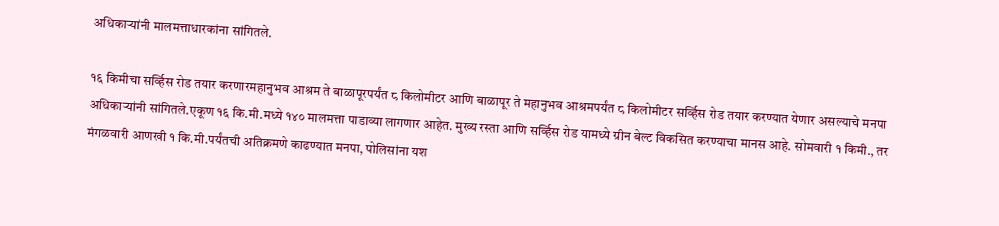अधिकाऱ्यांनी मालमत्ताधारकांना सांगितले.

१६ किमीचा सर्व्हिस रोड तयार करणारमहानुभव आश्रम ते बाळापूरपर्यंत ८ किलोमीटर आणि बाळापूर ते महानुभव आश्रमपर्यंत ८ किलोमीटर सर्व्हिस रोड तयार करण्यात येणार असल्याचे मनपा अधिकाऱ्यांनी सांगितले.एकूण १६ कि.मी.मध्ये १४० मालमत्ता पाडाव्या लागणार आहेत. मुख्य रस्ता आणि सर्व्हिस रोड यामध्ये ग्रीन बेल्ट विकसित करण्याचा मानस आहे. सोमवारी १ किमी., तर मंगळवारी आणखी १ कि.मी.पर्यंतची अतिक्रमणे काढण्यात मनपा, पोलिसांना यश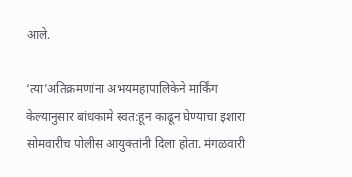आले.

‘त्या’अतिक्रमणांना अभयमहापालिकेने मार्किंग केल्यानुसार बांधकामे स्वत:हून काढून घेण्याचा इशारा सोमवारीच पोलीस आयुक्तांनी दिला होता. मंगळवारी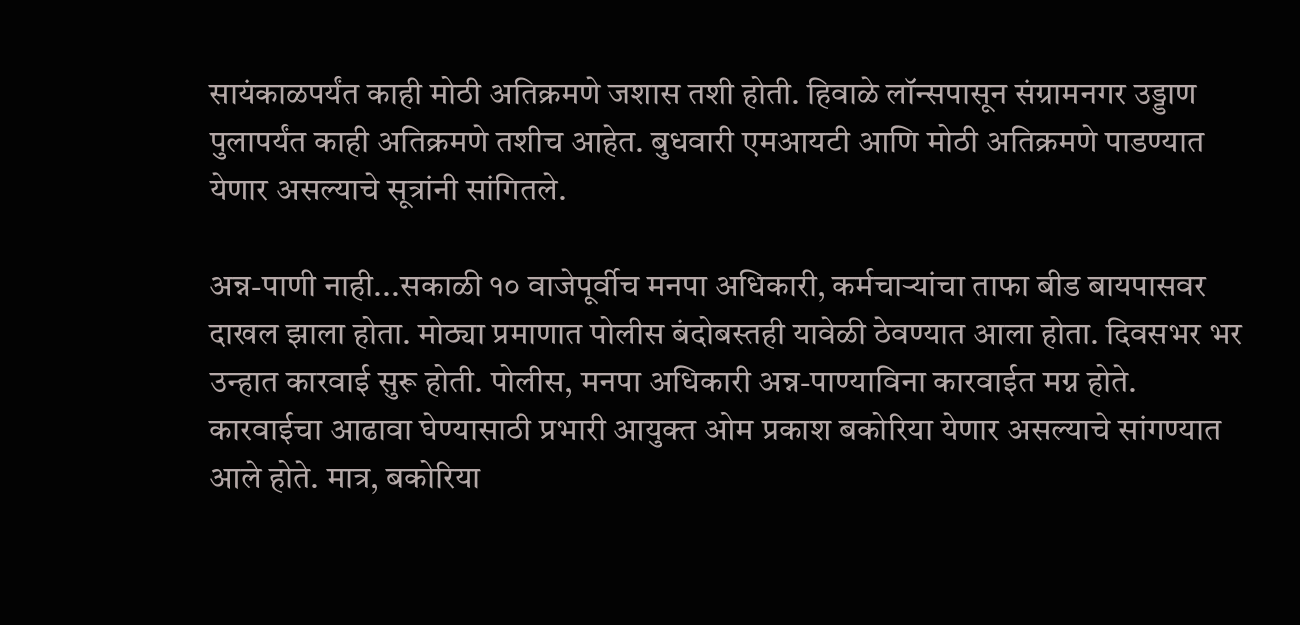सायंकाळपर्यंत काही मोठी अतिक्रमणे जशास तशी होती. हिवाळे लॉन्सपासून संग्रामनगर उड्डाण पुलापर्यंत काही अतिक्रमणे तशीच आहेत. बुधवारी एमआयटी आणि मोठी अतिक्रमणे पाडण्यात येणार असल्याचे सूत्रांनी सांगितले.

अन्न-पाणी नाही...सकाळी १० वाजेपूर्वीच मनपा अधिकारी, कर्मचाऱ्यांचा ताफा बीड बायपासवर दाखल झाला होता. मोठ्या प्रमाणात पोलीस बंदोबस्तही यावेळी ठेवण्यात आला होता. दिवसभर भर उन्हात कारवाई सुरू होती. पोलीस, मनपा अधिकारी अन्न-पाण्याविना कारवाईत मग्न होते. कारवाईचा आढावा घेण्यासाठी प्रभारी आयुक्त ओम प्रकाश बकोरिया येणार असल्याचे सांगण्यात आले होते. मात्र, बकोरिया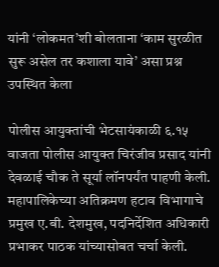यांनी ‘लोकमत’शी बोलताना ‘काम सुरळीत सुरू असेल तर कशाला यावे’ असा प्रश्न उपस्थित केला

पोलीस आयुक्तांची भेटसायंकाळी ६.१५ वाजता पोलीस आयुक्त चिरंजीव प्रसाद यांनी देवळाई चौक ते सूर्या लॉनपर्यंत पाहणी केली. महापालिकेच्या अतिक्रमण हटाव विभागाचे प्रमुख ए.बी. देशमुख, पदनिर्देशित अधिकारी प्रभाकर पाठक यांच्यासोबत चर्चा केली.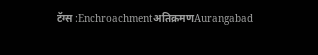टॅग्स :Enchroachmentअतिक्रमणAurangabad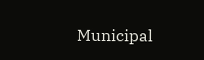Municipal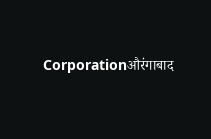Corporationऔरंगाबाद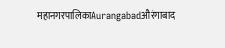महानगरपालिकाAurangabadऔरंगाबाद